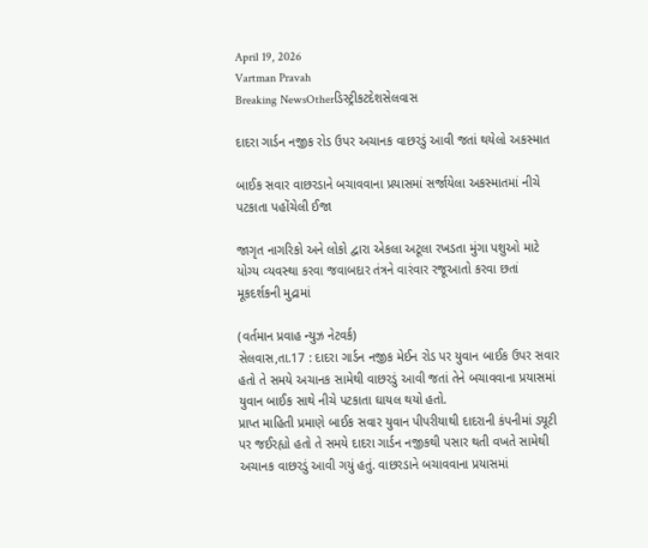April 19, 2026
Vartman Pravah
Breaking NewsOtherડિસ્ટ્રીકટદેશસેલવાસ

દાદરા ગાર્ડન નજીક રોડ ઉપર અચાનક વાછરડું આવી જતાં થયેલો અકસ્‍માત

બાઈક સવાર વાછરડાને બચાવવાના પ્રયાસમાં સર્જાયેલા અકસ્‍માતમાં નીચે પટકાતા પહોંચેલી ઈજા

જાગૃત નાગરિકો અને લોકો દ્વારા એકલા અટૂલા રખડતા મુંગા પશુઓ માટે યોગ્‍ય વ્‍યવસ્‍થા કરવા જવાબદાર તંત્રને વારંવાર રજૂઆતો કરવા છતાં મૂકદર્શકની મુદ્રામાં

(વર્તમાન પ્રવાહ ન્‍યુઝ નેટવર્ક)
સેલવાસ,તા.17 : દાદરા ગાર્ડન નજીક મેઈન રોડ પર યુવાન બાઈક ઉપર સવાર હતો તે સમયે અચાનક સામેથી વાછરડું આવી જતાં તેને બચાવવાના પ્રયાસમાં યુવાન બાઈક સાથે નીચે પટકાતા ઘાયલ થયો હતો.
પ્રાપ્ત માહિતી પ્રમાણે બાઈક સવાર યુવાન પીપરીયાથી દાદરાની કંપનીમાં ડયૂટી પર જઈરહ્યો હતો તે સમયે દાદરા ગાર્ડન નજીકથી પસાર થતી વખતે સામેથી અચાનક વાછરડું આવી ગયું હતું. વાછરડાને બચાવવાના પ્રયાસમાં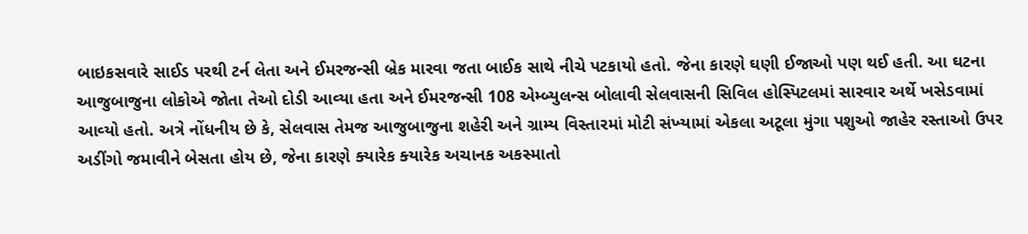બાઇકસવારે સાઈડ પરથી ટર્ન લેતા અને ઈમરજન્‍સી બ્રેક મારવા જતા બાઈક સાથે નીચે પટકાયો હતો. જેના કારણે ઘણી ઈજાઓ પણ થઈ હતી. આ ઘટના આજુબાજુના લોકોએ જોતા તેઓ દોડી આવ્‍યા હતા અને ઈમરજન્‍સી 108 એમ્‍બ્‍યુલન્‍સ બોલાવી સેલવાસની સિવિલ હોસ્‍પિટલમાં સારવાર અર્થે ખસેડવામાં આવ્‍યો હતો. અત્રે નોંધનીય છે કે, સેલવાસ તેમજ આજુબાજુના શહેરી અને ગ્રામ્‍ય વિસ્‍તારમાં મોટી સંખ્‍યામાં એકલા અટૂલા મુંગા પશુઓ જાહેર રસ્‍તાઓ ઉપર અડીંગો જમાવીને બેસતા હોય છે, જેના કારણે ક્‍યારેક ક્‍યારેક અચાનક અકસ્‍માતો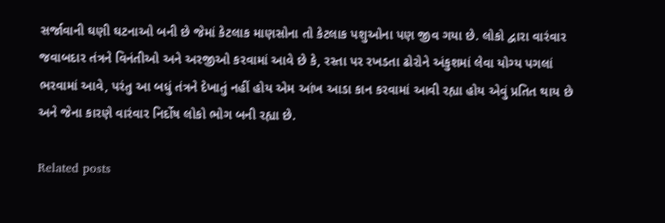સર્જાવાની ઘણી ઘટનાઓ બની છે જેમાં કેટલાક માણસોના તો કેટલાક પશુઓના પણ જીવ ગયા છે. લોકો દ્વારા વારંવાર જવાબદાર તંત્રને વિનંતીઓ અને અરજીઓ કરવામાં આવે છે કે, રસ્‍તા પર રખડતા ઢોરોને અંકુશમાં લેવા યોગ્‍ય પગલાં ભરવામાં આવે, પરંતુ આ બધું તંત્રને દેખાતું નહીં હોય એમ આંખ આડા કાન કરવામાં આવી રહ્યા હોય એવું પ્રતિત થાય છે અને જેના કારણે વારંવાર નિર્દોષ લોકો ભોગ બની રહ્યા છે.

Related posts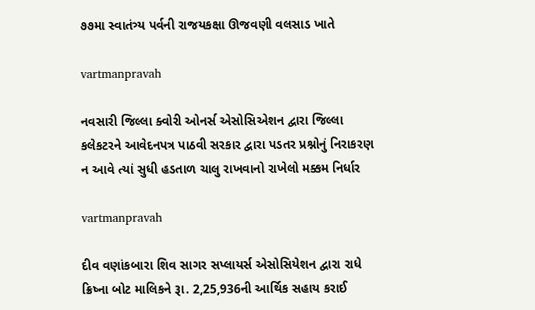૭૭મા સ્વાતંત્ર્ય પર્વની રાજયકક્ષા ઊજવણી વલસાડ ખાતે

vartmanpravah

નવસારી જિલ્લા ક્‍વોરી ઓનર્સ એસોસિએશન દ્વારા જિલ્લા કલેકટરને આવેદનપત્ર પાઠવી સરકાર દ્વારા પડતર પ્રશ્નોનું નિરાકરણ ન આવે ત્‍યાં સુધી હડતાળ ચાલુ રાખવાનો રાખેલો મક્કમ નિર્ધાર

vartmanpravah

દીવ વણાંકબારા શિવ સાગર સપ્‍લાયર્સ એસોસિયેશન દ્વારા રાધે ક્રિષ્‍ના બોટ માલિકને રૂા. 2,25,936ની આર્થિક સહાય કરાઈ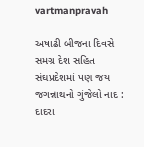vartmanpravah

અષાઢી બીજના દિવસે સમગ્ર દેશ સહિત સંઘપ્રદેશમાં પણ જય જગન્નાથનો ગુંજેલો નાદ : દાદરા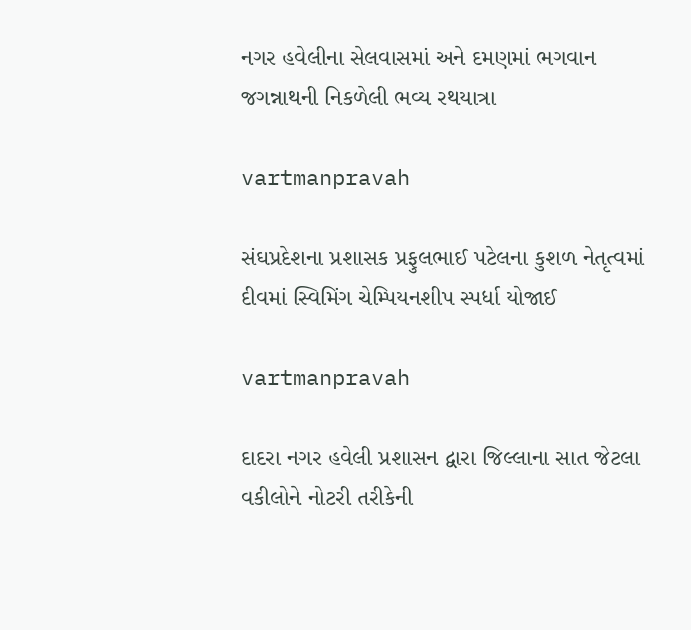નગર હવેલીના સેલવાસમાં અને દમણમાં ભગવાન જગન્નાથની નિકળેલી ભવ્‍ય રથયાત્રા

vartmanpravah

સંઘપ્રદેશના પ્રશાસક પ્રફુલભાઈ પટેલના કુશળ નેતૃત્‍વમાં દીવમાં સ્‍વિમિંગ ચેમ્‍પિયનશીપ સ્‍પર્ધા યોજાઈ

vartmanpravah

દાદરા નગર હવેલી પ્રશાસન દ્વારા જિલ્લાના સાત જેટલા વકીલોને નોટરી તરીકેની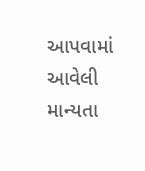આપવામાં આવેલી માન્‍યતા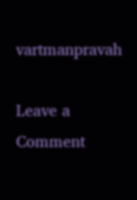vartmanpravah

Leave a Comment